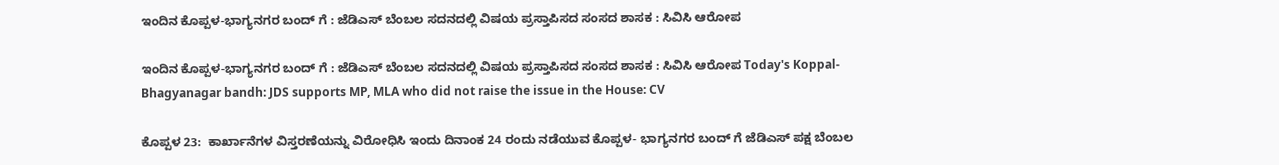ಇಂದಿನ ಕೊಪ್ಪಳ-ಭಾಗ್ಯನಗರ ಬಂದ್ ಗೆ : ಜೆಡಿಎಸ್ ಬೆಂಬಲ ಸದನದಲ್ಲಿ ವಿಷಯ ಪ್ರಸ್ತಾಪಿಸದ ಸಂಸದ ಶಾಸಕ : ಸಿವಿಸಿ ಆರೋಪ

ಇಂದಿನ ಕೊಪ್ಪಳ-ಭಾಗ್ಯನಗರ ಬಂದ್ ಗೆ : ಜೆಡಿಎಸ್ ಬೆಂಬಲ ಸದನದಲ್ಲಿ ವಿಷಯ ಪ್ರಸ್ತಾಪಿಸದ ಸಂಸದ ಶಾಸಕ : ಸಿವಿಸಿ ಆರೋಪ Today's Koppal-Bhagyanagar bandh: JDS supports MP, MLA who did not raise the issue in the House: CV

ಕೊಪ್ಪಳ 23:  ಕಾರ್ಖಾನೆಗಳ ವಿಸ್ತರಣೆಯನ್ನು ವಿರೋಧಿಸಿ ಇಂದು ದಿನಾಂಕ 24 ರಂದು ನಡೆಯುವ ಕೊಪ್ಪಳ- ಭಾಗ್ಯನಗರ ಬಂದ್ ಗೆ ಜೆಡಿಎಸ್ ಪಕ್ಷ ಬೆಂಬಲ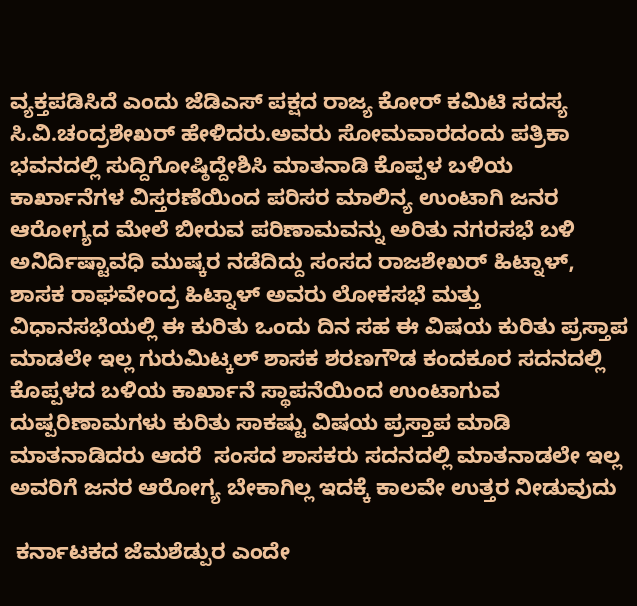ವ್ಯಕ್ತಪಡಿಸಿದೆ ಎಂದು ಜೆಡಿಎಸ್ ಪಕ್ಷದ ರಾಜ್ಯ ಕೋರ್ ಕಮಿಟಿ ಸದಸ್ಯ ಸಿ.ವಿ.ಚಂದ್ರಶೇಖರ್ ಹೇಳಿದರು.ಅವರು ಸೋಮವಾರದಂದು ಪತ್ರಿಕಾ ಭವನದಲ್ಲಿ ಸುದ್ದಿಗೋಷ್ಠಿದ್ದೇಶಿಸಿ ಮಾತನಾಡಿ ಕೊಪ್ಪಳ ಬಳಿಯ ಕಾರ್ಖಾನೆಗಳ ವಿಸ್ತರಣೆಯಿಂದ ಪರಿಸರ ಮಾಲಿನ್ಯ ಉಂಟಾಗಿ ಜನರ ಆರೋಗ್ಯದ ಮೇಲೆ ಬೀರುವ ಪರಿಣಾಮವನ್ನು ಅರಿತು ನಗರಸಭೆ ಬಳಿ ಅನಿರ್ದಿಷ್ಟಾವಧಿ ಮುಷ್ಕರ ನಡೆದಿದ್ದು ಸಂಸದ ರಾಜಶೇಖರ್ ಹಿಟ್ನಾಳ್, ಶಾಸಕ ರಾಘವೇಂದ್ರ ಹಿಟ್ನಾಳ್ ಅವರು ಲೋಕಸಭೆ ಮತ್ತು ವಿಧಾನಸಭೆಯಲ್ಲಿ ಈ ಕುರಿತು ಒಂದು ದಿನ ಸಹ ಈ ವಿಷಯ ಕುರಿತು ಪ್ರಸ್ತಾಪ ಮಾಡಲೇ ಇಲ್ಲ ಗುರುಮಿಟ್ಕಲ್ ಶಾಸಕ ಶರಣಗೌಡ ಕಂದಕೂರ ಸದನದಲ್ಲಿ ಕೊಪ್ಪಳದ ಬಳಿಯ ಕಾರ್ಖಾನೆ ಸ್ಥಾಪನೆಯಿಂದ ಉಂಟಾಗುವ ದುಷ್ಪರಿಣಾಮಗಳು ಕುರಿತು ಸಾಕಷ್ಟು ವಿಷಯ ಪ್ರಸ್ತಾಪ ಮಾಡಿ ಮಾತನಾಡಿದರು ಆದರೆ  ಸಂಸದ ಶಾಸಕರು ಸದನದಲ್ಲಿ ಮಾತನಾಡಲೇ ಇಲ್ಲ ಅವರಿಗೆ ಜನರ ಆರೋಗ್ಯ ಬೇಕಾಗಿಲ್ಲ ಇದಕ್ಕೆ ಕಾಲವೇ ಉತ್ತರ ನೀಡುವುದು

 ಕರ್ನಾಟಕದ ಜೆಮಶೆಡ್ಪುರ ಎಂದೇ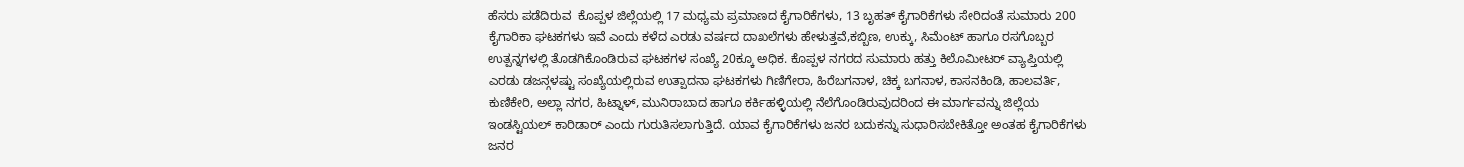ಹೆಸರು ಪಡೆದಿರುವ  ಕೊಪ್ಪಳ ಜಿಲ್ಲೆಯಲ್ಲಿ 17 ಮಧ್ಯಮ ಪ್ರಮಾಣದ ಕೈಗಾರಿಕೆಗಳು, 13 ಬೃಹತ್ ಕೈಗಾರಿಕೆಗಳು ಸೇರಿದಂತೆ ಸುಮಾರು 200 ಕೈಗಾರಿಕಾ ಘಟಕಗಳು ಇವೆ ಎಂದು ಕಳೆದ ಎರಡು ವರ್ಷದ ದಾಖಲೆಗಳು ಹೇಳುತ್ತವೆ,ಕಬ್ಬಿಣ, ಉಕ್ಕು, ಸಿಮೆಂಟ್ ಹಾಗೂ ರಸಗೊಬ್ಬರ ಉತ್ಪನ್ನಗಳಲ್ಲಿ ತೊಡಗಿಕೊಂಡಿರುವ ಘಟಕಗಳ ಸಂಖ್ಯೆ 20ಕ್ಕೂ ಅಧಿಕ. ಕೊಪ್ಪಳ ನಗರದ ಸುಮಾರು ಹತ್ತು ಕಿಲೊಮೀಟರ್ ವ್ಯಾಪ್ತಿಯಲ್ಲಿ ಎರಡು ಡಜನ್ಗಳಷ್ಟು ಸಂಖ್ಯೆಯಲ್ಲಿರುವ ಉತ್ಪಾದನಾ ಘಟಕಗಳು ಗಿಣಿಗೇರಾ, ಹಿರೆಬಗನಾಳ, ಚಿಕ್ಕ ಬಗನಾಳ, ಕಾಸನಕಿಂಡಿ, ಹಾಲವರ್ತಿ, ಕುಣಿಕೇರಿ, ಅಲ್ಲಾ ನಗರ, ಹಿಟ್ನಾಳ್, ಮುನಿರಾಬಾದ ಹಾಗೂ ಕರ್ಕಿಹಳ್ಳಿಯಲ್ಲಿ ನೆಲೆಗೊಂಡಿರುವುದರಿಂದ ಈ ಮಾರ್ಗವನ್ನು ಜಿಲ್ಲೆಯ ಇಂಡಸ್ಟಿಯಲ್ ಕಾರಿಡಾರ್ ಎಂದು ಗುರುತಿಸಲಾಗುತ್ತಿದೆ. ಯಾವ ಕೈಗಾರಿಕೆಗಳು ಜನರ ಬದುಕನ್ನು ಸುಧಾರಿಸಬೇಕಿತ್ತೋ ಅಂತಹ ಕೈಗಾರಿಕೆಗಳು ಜನರ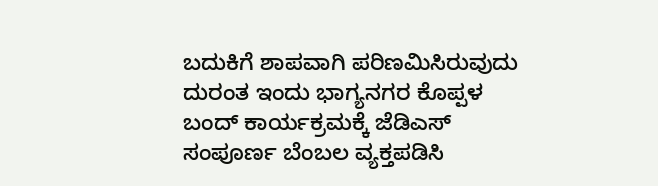ಬದುಕಿಗೆ ಶಾಪವಾಗಿ ಪರಿಣಮಿಸಿರುವುದು ದುರಂತ ಇಂದು ಭಾಗ್ಯನಗರ ಕೊಪ್ಪಳ ಬಂದ್ ಕಾರ್ಯಕ್ರಮಕ್ಕೆ ಜೆಡಿಎಸ್ ಸಂಪೂರ್ಣ ಬೆಂಬಲ ವ್ಯಕ್ತಪಡಿಸಿ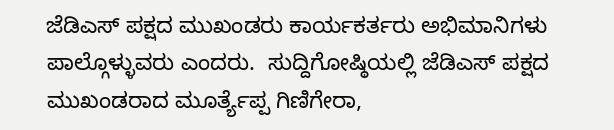ಜೆಡಿಎಸ್ ಪಕ್ಷದ ಮುಖಂಡರು ಕಾರ್ಯಕರ್ತರು ಅಭಿಮಾನಿಗಳು ಪಾಲ್ಗೊಳ್ಳುವರು ಎಂದರು.  ಸುದ್ದಿಗೋಷ್ಠಿಯಲ್ಲಿ ಜೆಡಿಎಸ್ ಪಕ್ಷದ ಮುಖಂಡರಾದ ಮೂರ್ತ್ಯೆಪ್ಪ ಗಿಣಿಗೇರಾ,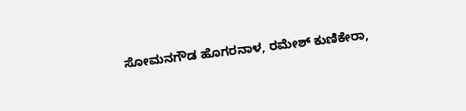ಸೋಮನಗೌಡ ಹೊಗರನಾಳ, ರಮೇಶ್ ಕುಣಿಕೇರಾ,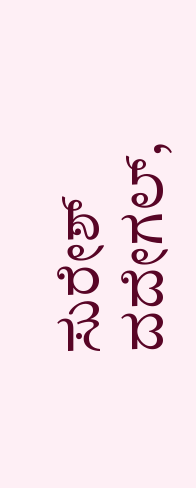ಸುರೇಶ್ ದದೇಗಲ್,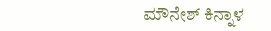ಮೌನೇಶ್ ಕಿನ್ನಾಳ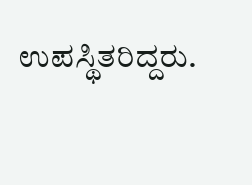ಉಪಸ್ಥಿತರಿದ್ದರು.